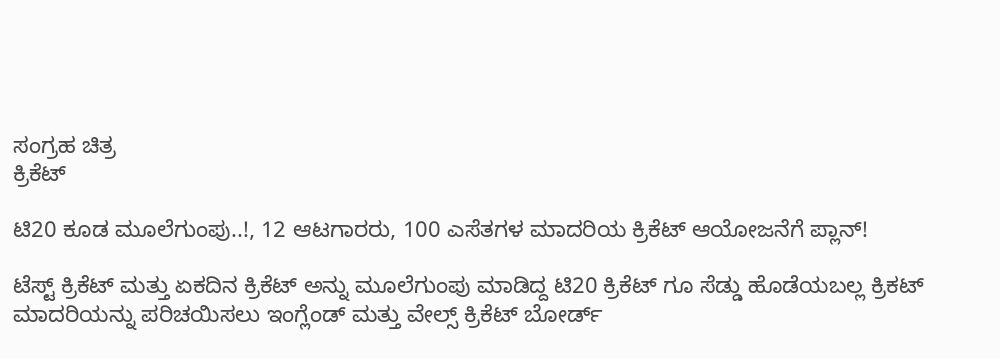ಸಂಗ್ರಹ ಚಿತ್ರ
ಕ್ರಿಕೆಟ್

ಟಿ20 ಕೂಡ ಮೂಲೆಗುಂಪು..!, 12 ಆಟಗಾರರು, 100 ಎಸೆತಗಳ ಮಾದರಿಯ ಕ್ರಿಕೆಟ್ ಆಯೋಜನೆಗೆ ಪ್ಲಾನ್!

ಟೆಸ್ಟ್ ಕ್ರಿಕೆಟ್ ಮತ್ತು ಏಕದಿನ ಕ್ರಿಕೆಟ್ ಅನ್ನು ಮೂಲೆಗುಂಪು ಮಾಡಿದ್ದ ಟಿ20 ಕ್ರಿಕೆಟ್ ಗೂ ಸೆಡ್ಡು ಹೊಡೆಯಬಲ್ಲ ಕ್ರಿಕಟ್ ಮಾದರಿಯನ್ನು ಪರಿಚಯಿಸಲು ಇಂಗ್ಲೆಂಡ್ ಮತ್ತು ವೇಲ್ಸ್ ಕ್ರಿಕೆಟ್ ಬೋರ್ಡ್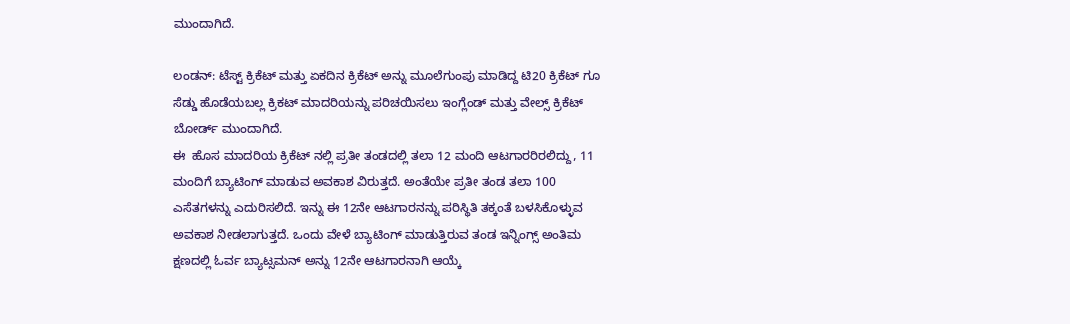ಮುಂದಾಗಿದೆ.

ಲಂಡನ್: ಟೆಸ್ಟ್ ಕ್ರಿಕೆಟ್ ಮತ್ತು ಏಕದಿನ ಕ್ರಿಕೆಟ್ ಅನ್ನು ಮೂಲೆಗುಂಪು ಮಾಡಿದ್ದ ಟಿ20 ಕ್ರಿಕೆಟ್ ಗೂ ಸೆಡ್ಡು ಹೊಡೆಯಬಲ್ಲ ಕ್ರಿಕಟ್ ಮಾದರಿಯನ್ನು ಪರಿಚಯಿಸಲು ಇಂಗ್ಲೆಂಡ್ ಮತ್ತು ವೇಲ್ಸ್ ಕ್ರಿಕೆಟ್ ಬೋರ್ಡ್ ಮುಂದಾಗಿದೆ.
ಈ  ಹೊಸ ಮಾದರಿಯ ಕ್ರಿಕೆಟ್ ನಲ್ಲಿ ಪ್ರತೀ ತಂಡದಲ್ಲಿ ತಲಾ 12 ಮಂದಿ ಆಟಗಾರರಿರಲಿದ್ದು, 11 ಮಂದಿಗೆ ಬ್ಯಾಟಿಂಗ್ ಮಾಡುವ ಅವಕಾಶ ವಿರುತ್ತದೆ. ಅಂತೆಯೇ ಪ್ರತೀ ತಂಡ ತಲಾ 100 ಎಸೆತಗಳನ್ನು ಎದುರಿಸಲಿದೆ. ಇನ್ನು ಈ 12ನೇ ಆಟಗಾರನನ್ನು ಪರಿಸ್ಥಿತಿ ತಕ್ಕಂತೆ ಬಳಸಿಕೊಳ್ಳುವ ಅವಕಾಶ ನೀಡಲಾಗುತ್ತದೆ. ಒಂದು ವೇಳೆ ಬ್ಯಾಟಿಂಗ್ ಮಾಡುತ್ತಿರುವ ತಂಡ ಇನ್ನಿಂಗ್ಸ್ ಅಂತಿಮ ಕ್ಷಣದಲ್ಲಿ ಓರ್ವ ಬ್ಯಾಟ್ಸಮನ್ ಅನ್ನು 12ನೇ ಆಟಗಾರನಾಗಿ ಆಯ್ಕೆ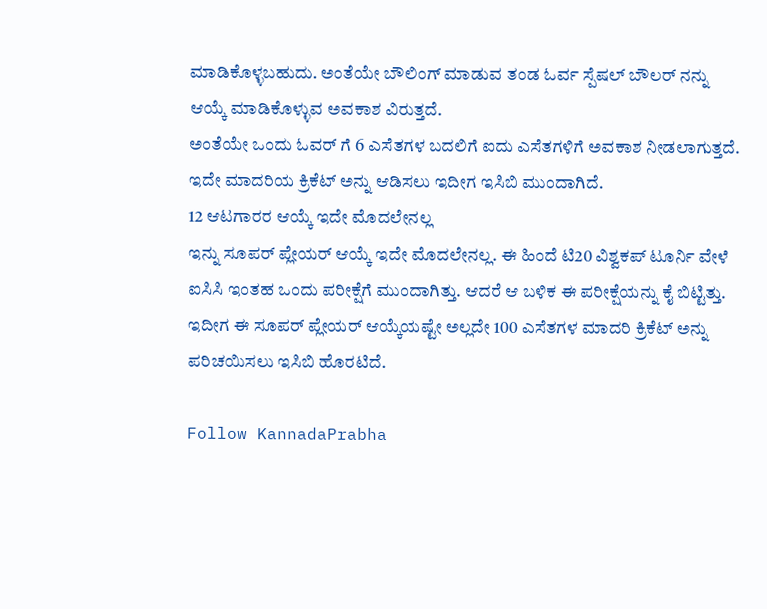ಮಾಡಿಕೊಳ್ಳಬಹುದು. ಅಂತೆಯೇ ಬೌಲಿಂಗ್ ಮಾಡುವ ತಂಡ ಓರ್ವ ಸ್ಪೆಷಲ್ ಬೌಲರ್ ನನ್ನು ಆಯ್ಕೆ ಮಾಡಿಕೊಳ್ಳುವ ಅವಕಾಶ ವಿರುತ್ತದೆ.
ಅಂತೆಯೇ ಒಂದು ಓವರ್ ಗೆ 6 ಎಸೆತಗಳ ಬದಲಿಗೆ ಐದು ಎಸೆತಗಳಿಗೆ ಅವಕಾಶ ನೀಡಲಾಗುತ್ತದೆ. ಇದೇ ಮಾದರಿಯ ಕ್ರಿಕೆಟ್ ಅನ್ನು ಆಡಿಸಲು ಇದೀಗ ಇಸಿಬಿ ಮುಂದಾಗಿದೆ.
12 ಆಟಗಾರರ ಆಯ್ಕೆ ಇದೇ ಮೊದಲೇನಲ್ಲ
ಇನ್ನು ಸೂಪರ್ ಪ್ಲೇಯರ್ ಆಯ್ಕೆ ಇದೇ ಮೊದಲೇನಲ್ಲ. ಈ ಹಿಂದೆ ಟಿ20 ವಿಶ್ವಕಪ್ ಟೂರ್ನಿ ವೇಳೆ ಐಸಿಸಿ ಇಂತಹ ಒಂದು ಪರೀಕ್ಷೆಗೆ ಮುಂದಾಗಿತ್ತು. ಆದರೆ ಆ ಬಳಿಕ ಈ ಪರೀಕ್ಷೆಯನ್ನು ಕೈ ಬಿಟ್ಟಿತ್ತು. ಇದೀಗ ಈ ಸೂಪರ್ ಪ್ಲೇಯರ್ ಆಯ್ಕೆಯಷ್ಟೇ ಅಲ್ಲದೇ 100 ಎಸೆತಗಳ ಮಾದರಿ ಕ್ರಿಕೆಟ್ ಅನ್ನು ಪರಿಚಯಿಸಲು ಇಸಿಬಿ ಹೊರಟಿದೆ.

Follow KannadaPrabha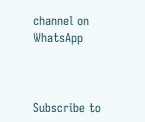channel on WhatsApp



Subscribe to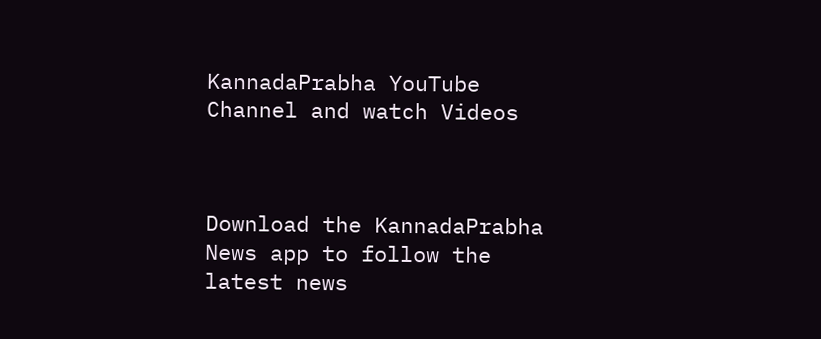KannadaPrabha YouTube Channel and watch Videos



Download the KannadaPrabha News app to follow the latest news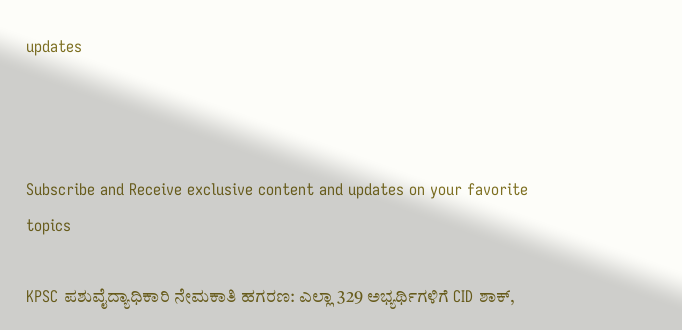updates



Subscribe and Receive exclusive content and updates on your favorite topics

KPSC ಪಶುವೈದ್ಯಾಧಿಕಾರಿ ನೇಮಕಾತಿ ಹಗರಣ: ಎಲ್ಲಾ 329 ಅಭ್ಯರ್ಥಿಗಳಿಗೆ CID ಶಾಕ್,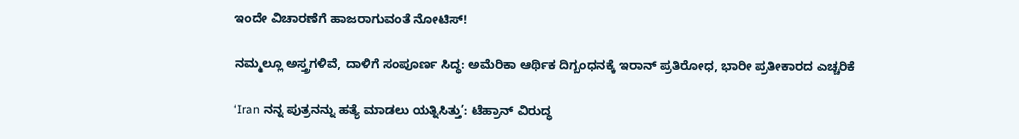ಇಂದೇ ವಿಚಾರಣೆಗೆ ಹಾಜರಾಗುವಂತೆ ನೋಟಿಸ್!

ನಮ್ಮಲ್ಲೂ ಅಸ್ತ್ರಗಳಿವೆ, ದಾಳಿಗೆ ಸಂಪೂರ್ಣ ಸಿದ್ಧ: ಅಮೆರಿಕಾ ಆರ್ಥಿಕ ದಿಗ್ಬಂಧನಕ್ಕೆ ಇರಾನ್‌ ಪ್ರತಿರೋಧ, ಭಾರೀ ಪ್ರತೀಕಾರದ ಎಚ್ಚರಿಕೆ

‘Iran ನನ್ನ ಪುತ್ರನನ್ನು ಹತ್ಯೆ ಮಾಡಲು ಯತ್ನಿಸಿತ್ತು’: ಟೆಹ್ರಾನ್‌ ವಿರುದ್ಧ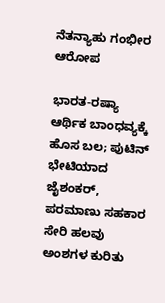ನೆತನ್ಯಾಹು ಗಂಭೀರ ಆರೋಪ

ಭಾರತ-ರಷ್ಯಾ ಆರ್ಥಿಕ ಬಾಂಧವ್ಯಕ್ಕೆ ಹೊಸ ಬಲ; ಪುಟಿನ್ ಭೇಟಿಯಾದ ಜೈಶಂಕರ್, ಪರಮಾಣು ಸಹಕಾರ ಸೇರಿ ಹಲವು ಅಂಶಗಳ ಕುರಿತು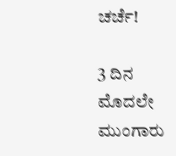ಚರ್ಚೆ!

3 ದಿನ ಮೊದಲೇ ಮುಂಗಾರು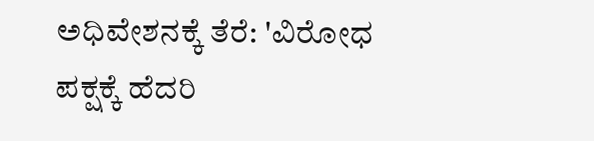ಅಧಿವೇಶನಕ್ಕೆ ತೆರೆ: 'ವಿರೋಧ ಪಕ್ಷಕ್ಕೆ ಹೆದರಿ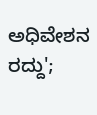ಅಧಿವೇಶನ ರದ್ದು';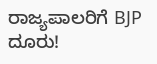ರಾಜ್ಯಪಾಲರಿಗೆ BJP ದೂರು!